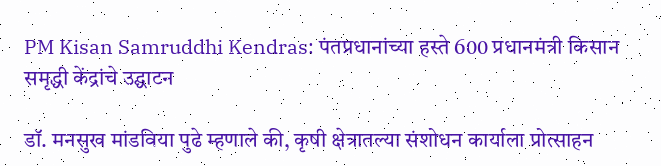PM Kisan Samruddhi Kendras: पंतप्रधानांच्या हस्ते 600 प्रधानमंत्री किसान समृद्धी केंद्रांचे उद्घाटन

डॉ. मनसुख मांडविया पुढे म्हणाले की, कृषी क्षेत्रातल्या संशोधन कार्याला प्रोत्साहन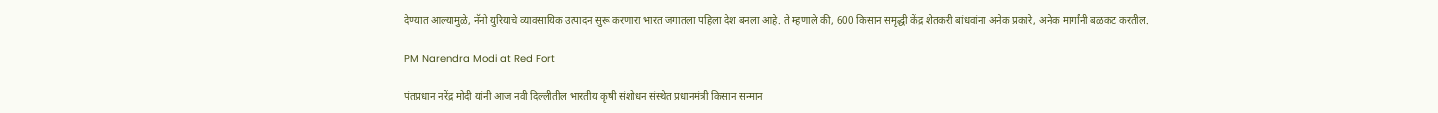देण्यात आल्यामुळे, नॅनो युरियाचे व्यावसायिक उत्पादन सुरू करणारा भारत जगातला पहिला देश बनला आहे. ते म्हणाले की, 600 किसान समृद्धी केंद्र शेतकरी बांधवांना अनेक प्रकारे, अनेक मार्गांनी बळकट करतील.

PM Narendra Modi at Red Fort

पंतप्रधान नरेंद्र मोदी यांनी आज नवी दिल्लीतील भारतीय कृषी संशोधन संस्थेत प्रधानमंत्री किसान सन्मान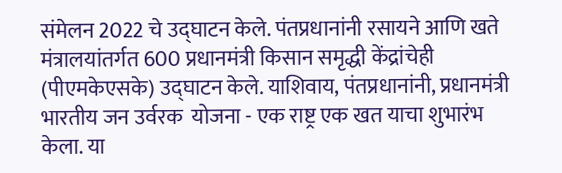संमेलन 2022 चे उद्घाटन केले. पंतप्रधानांनी रसायने आणि खते मंत्रालयांतर्गत 600 प्रधानमंत्री किसान समृद्धी केंद्रांचेही (पीएमकेएसके) उद्घाटन केले. याशिवाय, पंतप्रधानांनी, प्रधानमंत्री भारतीय जन उर्वरक  योजना - एक राष्ट्र एक खत याचा शुभारंभ केला. या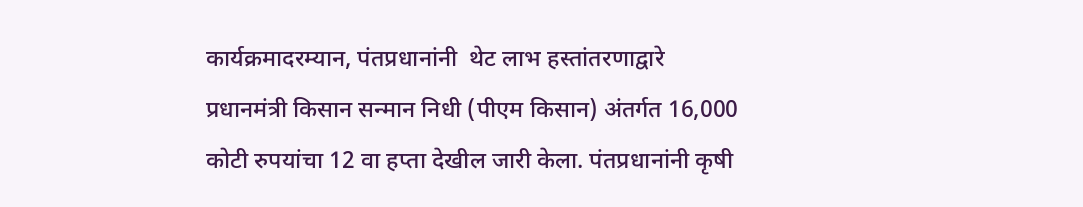कार्यक्रमादरम्यान, पंतप्रधानांनी  थेट लाभ हस्तांतरणाद्वारे प्रधानमंत्री किसान सन्मान निधी (पीएम किसान) अंतर्गत 16,000 कोटी रुपयांचा 12 वा हप्ता देखील जारी केला. पंतप्रधानांनी कृषी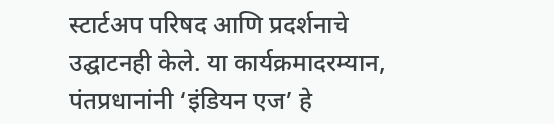स्टार्टअप परिषद आणि प्रदर्शनाचे उद्घाटनही केले. या कार्यक्रमादरम्यान, पंतप्रधानांनी ‘इंडियन एज’ हे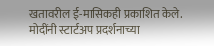खतावरील ई-मासिकही प्रकाशित केले. मोदींनी स्टार्टअप प्रदर्शनाच्या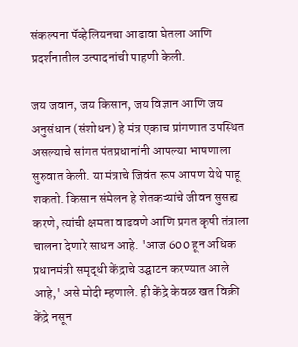संकल्पना पॅव्हेलियनचा आढावा घेतला आणि प्रदर्शनातील उत्पादनांची पाहणी केली.

जय जवान, जय किसान, जय विज्ञान आणि जय अनुसंधान (संशोधन) हे मंत्र एकाच प्रांगणात उपस्थित असल्याचे सांगत पंतप्रधानांनी आपल्या भाषणाला सुरुवात केली. या मंत्राचे जिवंत रूप आपण येथे पाहू शकतो. किसान संमेलन हे शेतकऱ्यांचे जीवन सुसह्य करणे, त्यांची क्षमता वाढवणे आणि प्रगत कृषी तंत्राला चालना देणारे साधन आहे. 'आज 600 हून अधिक प्रधानमंत्री समृद्धी केंद्राचे उद्घाटन करण्यात आले आहे,' असे मोदी म्हणाले. ही केंद्रे केवळ खत विक्री केंद्रे नसून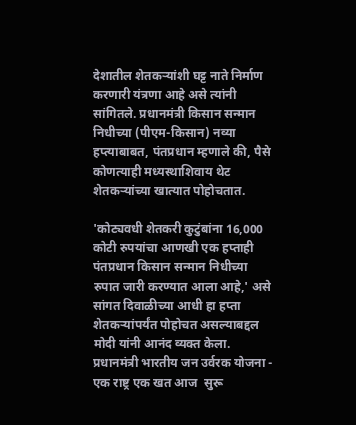देशातील शेतकऱ्यांशी घट्ट नाते निर्माण करणारी यंत्रणा आहे असे त्यांनी सांगितले. प्रधानमंत्री किसान सन्मान निधीच्या (पीएम-किसान) नव्या हप्त्याबाबत, पंतप्रधान म्हणाले की, पैसे कोणत्याही मध्यस्थाशिवाय थेट शेतकऱ्यांच्या खात्यात पोहोचतात.

'कोट्यवधी शेतकरी कुटुंबांना 16,000 कोटी रुपयांचा आणखी एक हप्ताही पंतप्रधान किसान सन्मान निधीच्या रुपात जारी करण्यात आला आहे,' असे सांगत दिवाळीच्या आधी हा हप्ता शेतकऱ्यांपर्यंत पोहोचत असल्याबद्दल मोदी यांनी आनंद व्यक्त केला. प्रधानमंत्री भारतीय जन उर्वरक योजना - एक राष्ट्र एक खत आज  सुरू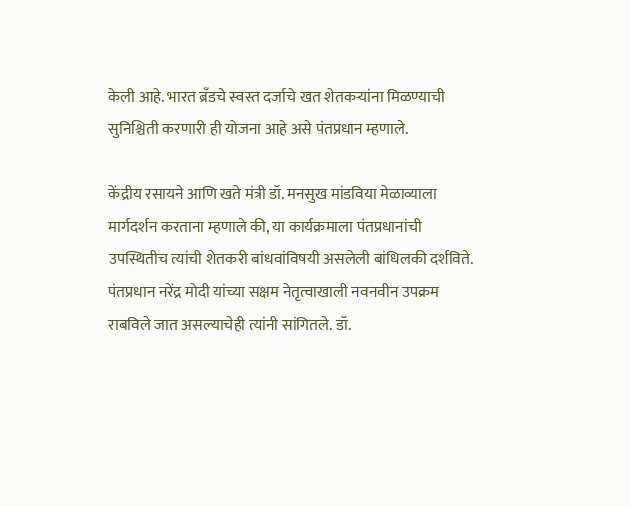केली आहे. भारत ब्रँडचे स्वस्त दर्जाचे खत शेतकऱ्यांना मिळण्याची सुनिश्चिती करणारी ही योजना आहे असे पंतप्रधान म्हणाले.

केंद्रीय रसायने आणि खते मंत्री डॉ. मनसुख मांडविया मेळाव्याला मार्गदर्शन करताना म्हणाले की, या कार्यक्रमाला पंतप्रधानांची उपस्थितीच त्यांची शेतकरी बांधवांविषयी असलेली बांधिलकी दर्शविते. पंतप्रधान नरेंद्र मोदी यांच्या सक्षम नेतृत्वाखाली नवनवीन उपक्रम राबविले जात असल्याचेही त्यांनी सांगितले. डॉ.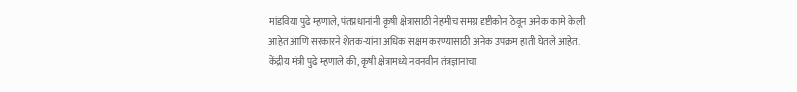मांडविया पुढे म्हणाले, पंतप्रधानांनी कृषी क्षेत्रासाठी नेहमीच समग्र दृष्टीकोन ठेवून अनेक कामे केली आहेत आणि सरकारने शेतक-यांना अधिक सक्षम करण्यासाठी अनेक उपक्रम हाती घेतले आहेत. केंद्रीय मंत्री पुढे म्हणाले की, कृषी क्षेत्रामध्ये नवनवीन तंत्रज्ञानाचा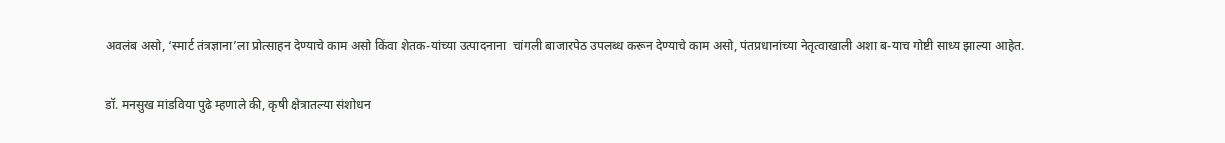अवलंब असो, ‘स्मार्ट तंत्रज्ञाना’ला प्रोत्साहन देण्याचे काम असो किंवा शेतक-यांच्या उत्पादनाना  चांगली बाजारपेठ उपलब्ध करून देण्याचे काम असो, पंतप्रधानांच्या नेतृत्वाखाली अशा ब-याच गोष्टी साध्य झाल्या आहेत.

डॉ. मनसुख मांडविया पुढे म्हणाले की, कृषी क्षेत्रातल्या संशोधन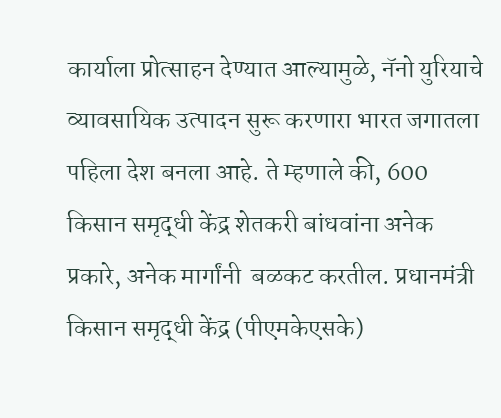कार्याला प्रोत्साहन देण्यात आल्यामुळे, नॅनो युरियाचे व्यावसायिक उत्पादन सुरू करणारा भारत जगातला पहिला देश बनला आहे. ते म्हणाले की, 600 किसान समृद्धी केंद्र शेतकरी बांधवांना अनेक प्रकारे, अनेक मार्गांनी  बळकट करतील. प्रधानमंत्री किसान समृद्धी केंद्र (पीएमकेएसके)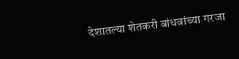देशातल्या शेतकरी बांधवांच्या गरजा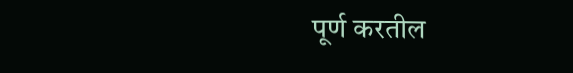पूर्ण करतील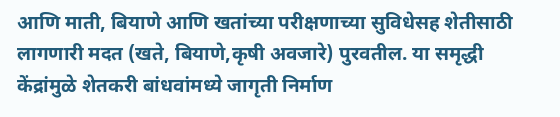आणि माती, बियाणे आणि खतांच्या परीक्षणाच्या सुविधेसह शेतीसाठी लागणारी मदत (खते, बियाणे,कृषी अवजारे) पुरवतील. या समृद्धी केंद्रांमुळे शेतकरी बांधवांमध्ये जागृती निर्माण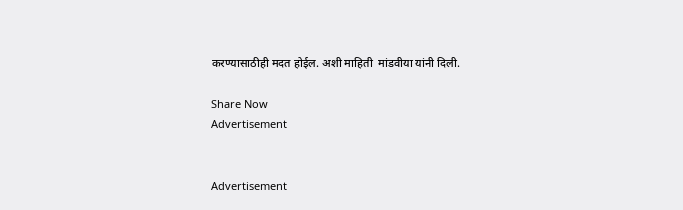करण्यासाठीही मदत होईल. अशी माहिती  मांडवीया यांनी दिली.

Share Now
Advertisement


Advertisement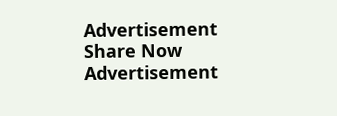Advertisement
Share Now
Advertisement